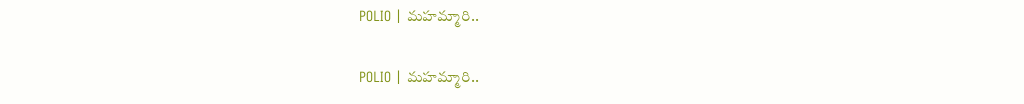POLIO | మహమ్మారి..

POLIO | మహమ్మారి..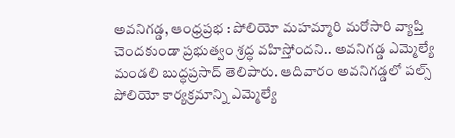అవనిగడ్డ, ఆంధ్రప్రభ : పోలియో మహమ్మారి మరోసారి వ్యాప్తి చెందకుండా ప్రభుత్వం శ్రద్ధ వహిస్తోందని.. అవనిగడ్డ ఎమ్మెల్యే మండలి బుద్ధప్రసాద్ తెలిపారు. ఆదివారం అవనిగడ్డలో పల్స్ పోలియో కార్యక్రమాన్ని ఎమ్మెల్యే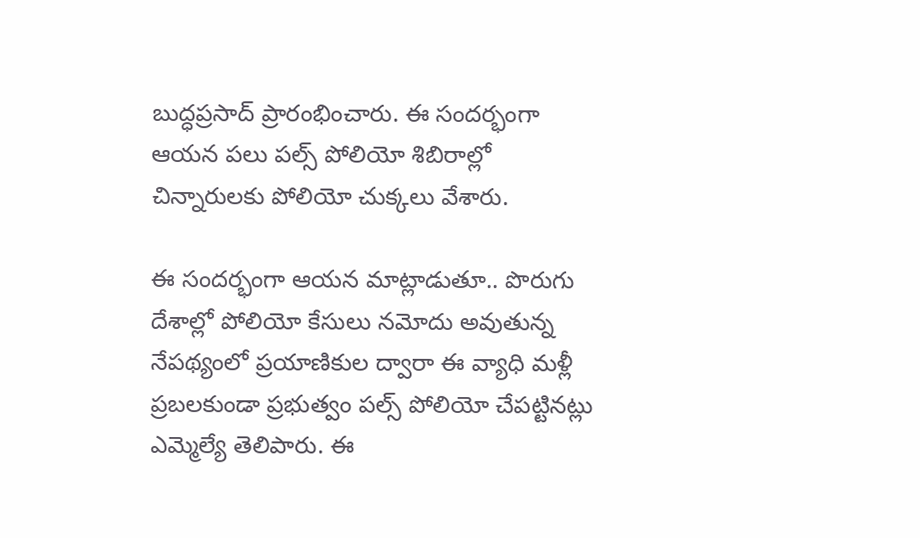బుద్ధప్రసాద్ ప్రారంభించారు. ఈ సందర్భంగా ఆయన పలు పల్స్ పోలియో శిబిరాల్లో చిన్నారులకు పోలియో చుక్కలు వేశారు.

ఈ సందర్భంగా ఆయన మాట్లాడుతూ.. పొరుగు దేశాల్లో పోలియో కేసులు నమోదు అవుతున్న నేపథ్యంలో ప్రయాణికుల ద్వారా ఈ వ్యాధి మళ్లీ ప్రబలకుండా ప్రభుత్వం పల్స్ పోలియో చేపట్టినట్లు ఎమ్మెల్యే తెలిపారు. ఈ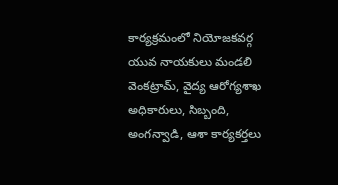కార్యక్రమంలో నియోజకవర్గ యువ నాయకులు మండలి వెంకట్రామ్, వైద్య ఆరోగ్యశాఖ అధికారులు, సిబ్బంది, అంగన్వాడి, ఆశా కార్యకర్తలు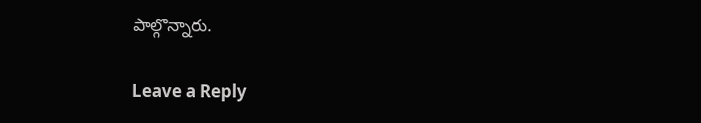పాల్గొన్నారు.

Leave a Reply